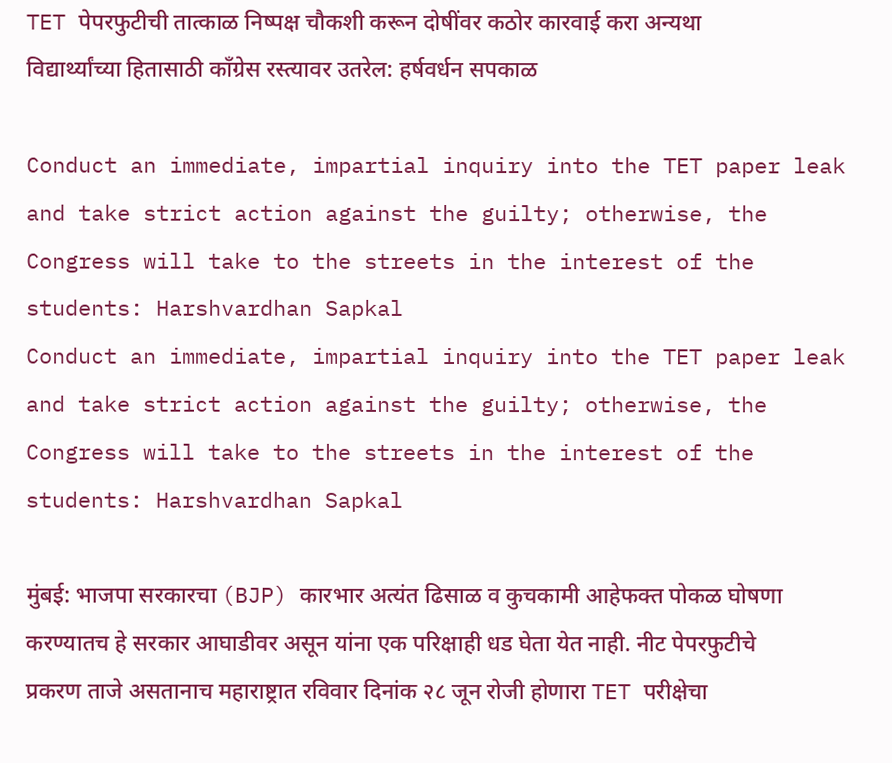TET पेपरफुटीची तात्काळ निष्पक्ष चौकशी करून दोषींवर कठोर कारवाई करा अन्यथा विद्यार्थ्यांच्या हितासाठी काँग्रेस रस्त्यावर उतरेल: हर्षवर्धन सपकाळ

Conduct an immediate, impartial inquiry into the TET paper leak and take strict action against the guilty; otherwise, the Congress will take to the streets in the interest of the students: Harshvardhan Sapkal
Conduct an immediate, impartial inquiry into the TET paper leak and take strict action against the guilty; otherwise, the Congress will take to the streets in the interest of the students: Harshvardhan Sapkal

मुंबई: भाजपा सरकारचा (BJP) कारभार अत्यंत ढिसाळ व कुचकामी आहेफक्त पोकळ घोषणा करण्यातच हे सरकार आघाडीवर असून यांना एक परिक्षाही धड घेता येत नाही. नीट पेपरफुटीचे प्रकरण ताजे असतानाच महाराष्ट्रात रविवार दिनांक २८ जून रोजी होणारा TET परीक्षेचा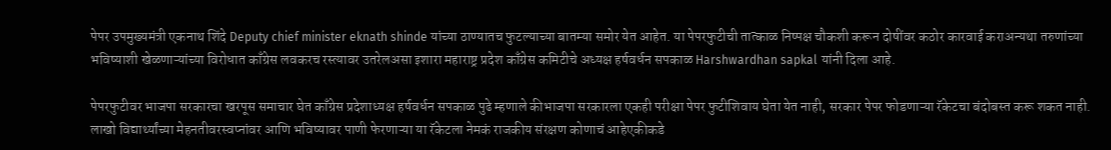पेपर उपमुख्यमंत्री एकनाथ शिंदे Deputy chief minister eknath shinde यांच्या ठाण्यातच फुटल्याच्या बातम्या समोर येत आहेत. या पेपरफुटीची तात्काळ निष्पक्ष चौकशी करून दोषींवर कठोर कारवाई कराअन्यथा तरुणांच्या भविष्याशी खेळणाऱ्यांच्या विरोधात काँग्रेस लवकरच रस्त्यावर उतरेलअसा इशारा महाराष्ट्र प्रदेश काँग्रेस कमिटीचे अध्यक्ष हर्षवर्धन सपकाळ Harshwardhan sapkal यांनी दिला आहे.

पेपरफुटीवर भाजपा सरकारचा खरपूस समाचार घेत काँग्रेस प्रदेशाध्यक्ष हर्षवर्धन सपकाळ पुढे म्हणाले कीभाजपा सरकारला एकही परीक्षा पेपर फुटीशिवाय घेता येत नाही, सरकार पेपर फोडणाऱ्या रॅकेटचा बंदोबस्त करू शकत नाही. लाखो विद्यार्थ्यांच्या मेहनतीवरस्वप्नांवर आणि भविष्यावर पाणी फेरणाऱ्या या रॅकेटला नेमकं राजकीय संरक्षण कोणाचं आहेएकीकडे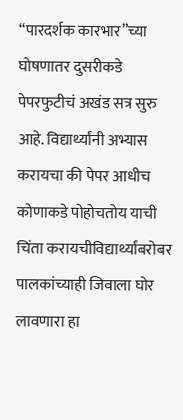“पारदर्शक कारभार”च्या घोषणातर दुसरीकडे पेपरफुटीचं अखंड सत्र सुरु आहे. विद्यार्थ्यांनी अभ्यास करायचा की पेपर आधीच कोणाकडे पोहोचतोय याची चिंता करायचीविद्यार्थ्यांबरोबर पालकांच्याही जिवाला घोर लावणारा हा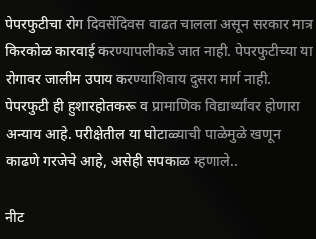पेपरफुटीचा रोग दिवसेंदिवस वाढत चालला असून सरकार मात्र किरकोळ कारवाई करण्यापलीकडे जात नाही. पेपरफुटीच्या या रोगावर जालीम उपाय करण्याशिवाय दुसरा मार्ग नाही. पेपरफुटी ही हुशारहोतकरू व प्रामाणिक विद्यार्थ्यांवर होणारा अन्याय आहे. परीक्षेतील या घोटाळ्याची पाळेमुळे खणून काढणे गरजेचे आहे, असेही सपकाळ म्हणाले..

नीट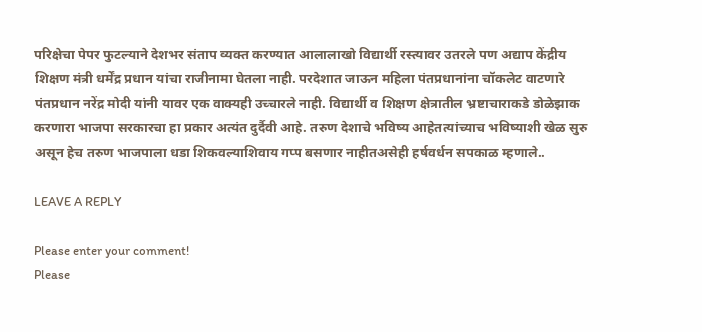परिक्षेचा पेपर फुटल्याने देशभर संताप व्यक्त करण्यात आलालाखो विद्यार्थी रस्त्यावर उतरले पण अद्याप केंद्रीय शिक्षण मंत्री धर्मेंद्र प्रधान यांचा राजीनामा घेतला नाही. परदेशात जाऊन महिला पंतप्रधानांना चॉकलेट वाटणारे पंतप्रधान नरेंद्र मोदी यांनी यावर एक वाक्यही उच्चारले नाही. विद्यार्थी व शिक्षण क्षेत्रातील भ्रष्टाचाराकडे डोळेझाक करणारा भाजपा सरकारचा हा प्रकार अत्यंत दुर्दैवी आहे. तरुण देशाचे भविष्य आहेतत्यांच्याच भविष्याशी खेळ सुरु असून हेच तरुण भाजपाला धडा शिकवल्याशिवाय गप्प बसणार नाहीतअसेही हर्षवर्धन सपकाळ म्हणाले..

LEAVE A REPLY

Please enter your comment!
Please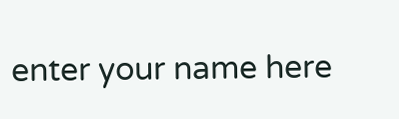enter your name here